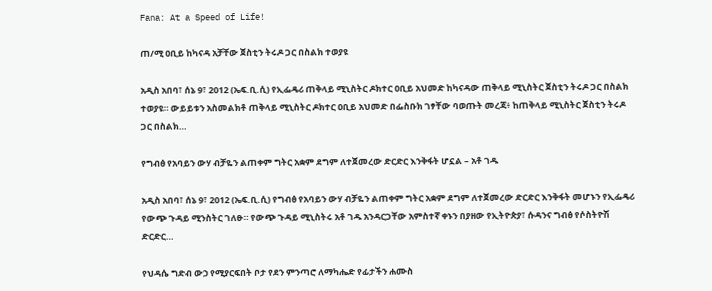Fana: At a Speed of Life!

ጠ/ሚ ዐቢይ ከካናዳ አቻቸው ጀስቲን ትሩዶ ጋር በስልክ ተወያዩ

አዲስ አበባ፣ ሰኔ 9፣ 2012 (ኤፍ.ቢ.ሲ) የኢፌዴሪ ጠቅላይ ሚኒስትር ዶክተር ዐቢይ አህመድ ከካናዳው ጠቅላይ ሚኒስትር ጀስቲን ትሩዶ ጋር በስልክ ተወያዩ። ውይይቱን አስመልክቶ ጠቅላይ ሚኒስትር ዶክተር ዐቢይ አህመድ በፌስቡክ ገፃቸው ባወጡት መረጃ፥ ከጠቅላይ ሚኒስትር ጀስቲን ትሩዶ ጋር በስልክ…

የግብፅ የአባይን ውሃ ብቻዬን ልጠቀም ግትር አቋም ደግም ለተጀመረው ድርድር እንቅፋት ሆኗል – አቶ ገዱ

አዲስ አበባ፣ ሰኔ 9፣ 2012 (ኤፍ.ቢ.ሲ) የግብፅ የአባይን ውሃ ብቻዬን ልጠቀም ግትር አቋም ደግም ለተጀመረው ድርድር እንቅፋት መሆኑን የኢፌዴሪ የውጭ ጉዳይ ሚንስትር ገለፁ። የውጭ ጉዳይ ሚኒስትሩ አቶ ገዱ አንዳርጋቸው አምስተኛ ቀኑን በያዘው የኢትዮጵያ፣ ሱዳንና ግብፅ የሶስትዮሽ ድርድር…

የህዳሴ ግድብ ውኃ የሚያርፍበት ቦታ የደን ምንጣሮ ለማካሔድ የፊታችን ሐሙስ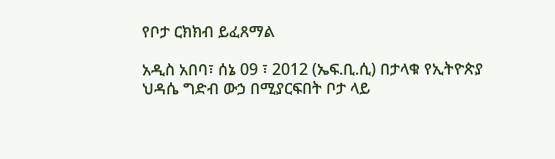የቦታ ርክክብ ይፈጸማል

አዲስ አበባ፣ ሰኔ 09 ፣ 2012 (ኤፍ.ቢ.ሲ) በታላቁ የኢትዮጵያ ህዳሴ ግድብ ውኃ በሚያርፍበት ቦታ ላይ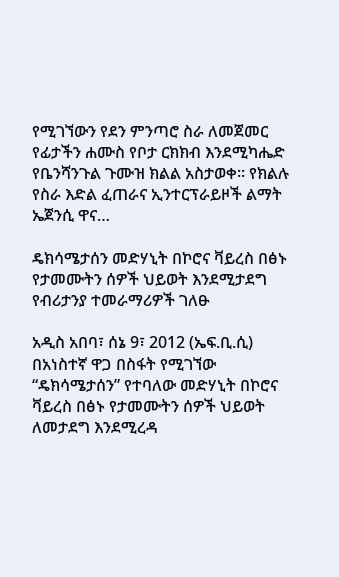የሚገኘውን የደን ምንጣሮ ስራ ለመጀመር የፊታችን ሐሙስ የቦታ ርክክብ እንደሚካሔድ የቤንሻንጉል ጉሙዝ ክልል አስታወቀ። የክልሉ የስራ እድል ፈጠራና ኢንተርፕራይዞች ልማት ኤጀንሲ ዋና…

ዴክሳሜታሰን መድሃኒት በኮሮና ቫይረስ በፅኑ የታመሙትን ሰዎች ህይወት እንደሚታደግ የብሪታንያ ተመራማሪዎች ገለፁ

አዲስ አበባ፣ ሰኔ 9፣ 2012 (ኤፍ.ቢ.ሲ) በአነስተኛ ዋጋ በስፋት የሚገኘው “ዴክሳሜታሰን” የተባለው መድሃኒት በኮሮና ቫይረስ በፅኑ የታመሙትን ሰዎች ህይወት ለመታደግ እንደሚረዳ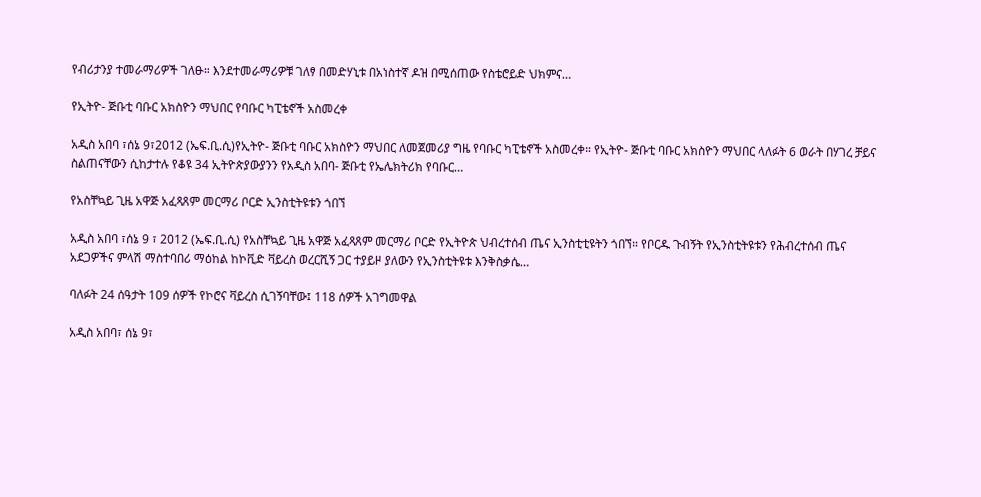የብሪታንያ ተመራማሪዎች ገለፁ። እንደተመራማሪዎቹ ገለፃ በመድሃኒቱ በአነስተኛ ዶዝ በሚሰጠው የስቴሮይድ ህክምና…

የኢትዮ- ጅቡቲ ባቡር አክስዮን ማህበር የባቡር ካፒቴኖች አስመረቀ

አዲስ አበባ ፣ሰኔ 9፣2012 (ኤፍ.ቢ.ሲ)የኢትዮ- ጅቡቲ ባቡር አክስዮን ማህበር ለመጀመሪያ ግዜ የባቡር ካፒቴኖች አስመረቀ። የኢትዮ- ጅቡቲ ባቡር አክስዮን ማህበር ላለፉት 6 ወራት በሃገረ ቻይና ስልጠናቸውን ሲከታተሉ የቆዩ 34 ኢትዮጵያውያንን የአዲስ አበባ- ጅቡቲ የኤሌክትሪክ የባቡር…

የአስቸኳይ ጊዜ አዋጅ አፈጻጸም መርማሪ ቦርድ ኢንስቲትዩቱን ጎበኘ

አዲስ አበባ ፣ሰኔ 9 ፣ 2012 (ኤፍ.ቢ.ሲ) የአስቸኳይ ጊዜ አዋጅ አፈጻጸም መርማሪ ቦርድ የኢትዮጵ ህብረተሰብ ጤና ኢንስቲቲዩትን ጎበኘ። የቦርዱ ጉብኝት የኢንስቲትዩቱን የሕብረተሰብ ጤና አደጋዎችና ምላሽ ማስተባበሪ ማዕከል ከኮቪድ ቫይረስ ወረርሺኝ ጋር ተያይዞ ያለውን የኢንስቲትዩቱ እንቅስቃሴ…

ባለፉት 24 ሰዓታት 109 ሰዎች የኮሮና ቫይረስ ሲገኝባቸው፤ 118 ሰዎች አገግመዋል

አዲስ አበባ፣ ሰኔ 9፣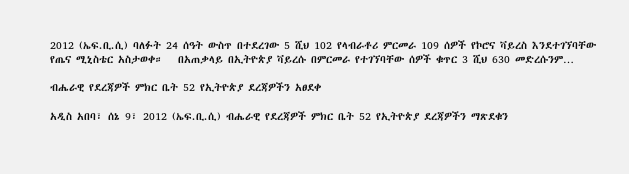2012 (ኤፍ.ቢ.ሲ) ባለፉት 24 ሰዓት ውስጥ በተደረገው 5 ሺህ 102 የላብራቶሪ ምርመራ 109 ሰዎች የኮሮና ቫይረስ እንደተገኘባቸው የጤና ሚኒስቴር አስታወቀ።   በአጠቃላይ በኢትዮጵያ ቫይረሱ በምርመራ የተገኘባቸው ሰዎች ቁጥር 3 ሺህ 630 መድረሱንም…

ብሔራዊ የደረጃዎች ምክር ቤት 52 የኢትዮጵያ ደረጃዎችን አፀደቀ

አዲስ አበባ፣ ሰኔ 9፣ 2012 (ኤፍ.ቢ.ሲ) ብሔራዊ የደረጃዎች ምክር ቤት 52 የኢትዮጵያ ደረጃዎችን ማጽደቁን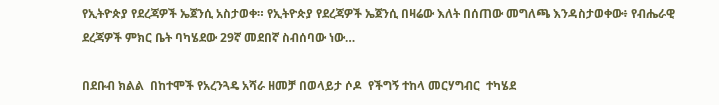የኢትዮጵያ የደረጃዎች ኤጀንሲ አስታወቀ። የኢትዮጵያ የደረጃዎች ኤጀንሲ በዛሬው እለት በሰጠው መግለጫ እንዳስታወቀው፥ የብሔራዊ ደረጃዎች ምክር ቤት ባካሄደው 29ኛ መደበኛ ስብሰባው ነው…

በደቡብ ክልል  በከተሞች የአረንጓዴ አሻራ ዘመቻ በወላይታ ሶዶ  የችግኝ ተከላ መርሃግብር  ተካሄደ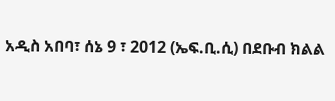አዲስ አበባ፣ ሰኔ 9 ፣ 2012 (ኤፍ.ቢ.ሲ) በደቡብ ክልል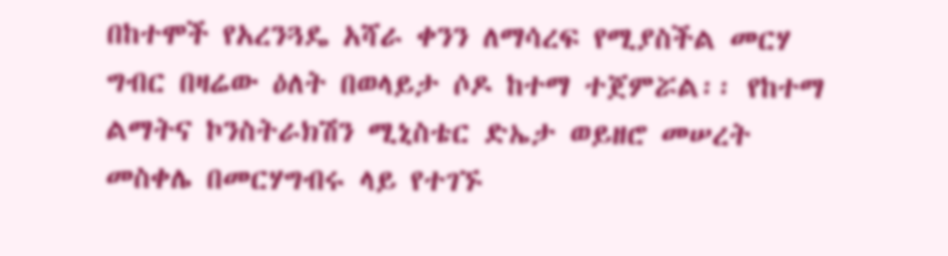በከተሞች የአረንጓዴ አሻራ ቀንን ለማሳረፍ የሚያስችል መርሃ ግብር በዛሬው ዕለት በወላይታ ሶዶ ከተማ ተጀምሯል፡፡ የከተማ ልማትና ኮንስትራክሽን ሚኒስቴር ድኤታ ወይዘሮ መሠረት መስቀሌ በመርሃግብሩ ላይ የተገኙ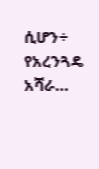ሲሆን÷ የአረንጓዴ አሻራ…